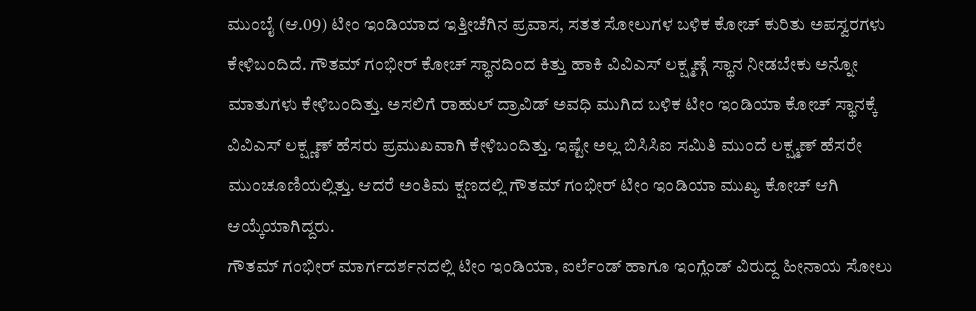ಮುಂಬೈ (ಆ.09) ಟೀಂ ಇಂಡಿಯಾದ ಇತ್ತೀಚೆಗಿನ ಪ್ರವಾಸ, ಸತತ ಸೋಲುಗಳ ಬಳಿಕ ಕೋಚ್ ಕುರಿತು ಅಪಸ್ವರಗಳು ಕೇಳಿಬಂದಿದೆ. ಗೌತಮ್ ಗಂಭೀರ್ ಕೋಚ್ ಸ್ಥಾನದಿಂದ ಕಿತ್ತು ಹಾಕಿ ವಿವಿಎಸ್ ಲಕ್ಷ್ಮಣ್ಗೆ ಸ್ಥಾನ ನೀಡಬೇಕು ಅನ್ನೋ ಮಾತುಗಳು ಕೇಳಿಬಂದಿತ್ತು. ಅಸಲಿಗೆ ರಾಹುಲ್ ದ್ರಾವಿಡ್ ಅವಧಿ ಮುಗಿದ ಬಳಿಕ ಟೀಂ ಇಂಡಿಯಾ ಕೋಚ್ ಸ್ಥಾನಕ್ಕೆ ವಿವಿಎಸ್ ಲಕ್ಷ್ಣಣ್ ಹೆಸರು ಪ್ರಮುಖವಾಗಿ ಕೇಳಿಬಂದಿತ್ತು. ಇಷ್ಟೇ ಅಲ್ಲ ಬಿಸಿಸಿಐ ಸಮಿತಿ ಮುಂದೆ ಲಕ್ಷ್ಮಣ್ ಹೆಸರೇ ಮುಂಚೂಣಿಯಲ್ಲಿತ್ತು. ಆದರೆ ಅಂತಿಮ ಕ್ಷಣದಲ್ಲಿ ಗೌತಮ್ ಗಂಭೀರ್ ಟೀಂ ಇಂಡಿಯಾ ಮುಖ್ಯ ಕೋಚ್ ಆಗಿ ಆಯ್ಕೆಯಾಗಿದ್ದರು.
ಗೌತಮ್ ಗಂಭೀರ್ ಮಾರ್ಗದರ್ಶನದಲ್ಲಿ ಟೀಂ ಇಂಡಿಯಾ, ಐರ್ಲೆಂಡ್ ಹಾಗೂ ಇಂಗ್ಲೆಂಡ್ ವಿರುದ್ದ ಹೀನಾಯ ಸೋಲು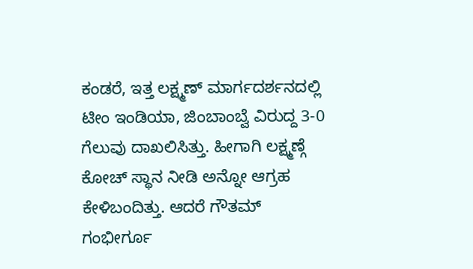ಕಂಡರೆ, ಇತ್ತ ಲಕ್ಷ್ಮಣ್ ಮಾರ್ಗದರ್ಶನದಲ್ಲಿ ಟೀಂ ಇಂಡಿಯಾ, ಜಿಂಬಾಂಬ್ವೆ ವಿರುದ್ದ 3-0 ಗೆಲುವು ದಾಖಲಿಸಿತ್ತು. ಹೀಗಾಗಿ ಲಕ್ಷ್ಮಣ್ಗೆ ಕೋಚ್ ಸ್ಥಾನ ನೀಡಿ ಅನ್ನೋ ಆಗ್ರಹ ಕೇಳಿಬಂದಿತ್ತು. ಆದರೆ ಗೌತಮ್ ಗಂಭೀರ್ಗೂ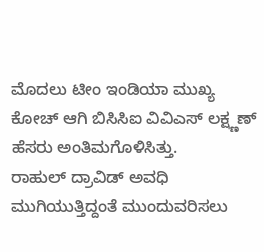ಮೊದಲು ಟೀಂ ಇಂಡಿಯಾ ಮುಖ್ಯ ಕೋಚ್ ಆಗಿ ಬಿಸಿಸಿಐ ವಿವಿಎಸ್ ಲಕ್ಷ್ಣಣ್ ಹೆಸರು ಅಂತಿಮಗೊಳಿಸಿತ್ತು.
ರಾಹುಲ್ ದ್ರಾವಿಡ್ ಅವಧಿ ಮುಗಿಯುತ್ತಿದ್ದಂತೆ ಮುಂದುವರಿಸಲು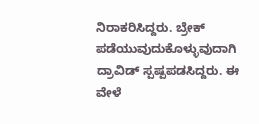ನಿರಾಕರಿಸಿದ್ದರು. ಬ್ರೇಕ್ ಪಡೆಯುವುದುಕೊಳ್ಳುವುದಾಗಿ ದ್ರಾವಿಡ್ ಸ್ಪಷ್ಪಪಡಸಿದ್ದರು. ಈ ವೇಳೆ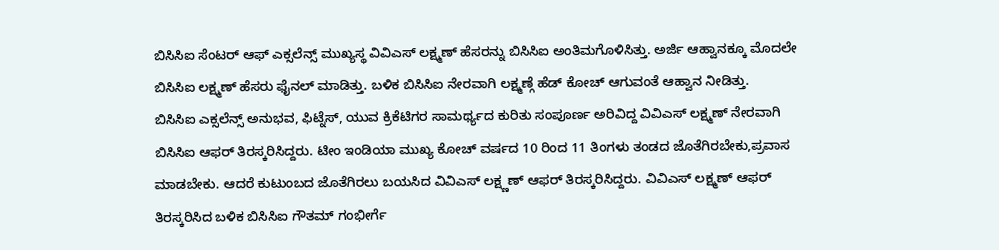ಬಿಸಿಸಿಐ ಸೆಂಟರ್ ಆಫ್ ಎಕ್ಸಲೆನ್ಸ್ ಮುಖ್ಯಸ್ಥ ವಿವಿಎಸ್ ಲಕ್ಷ್ಮಣ್ ಹೆಸರನ್ನು ಬಿಸಿಸಿಐ ಅಂತಿಮಗೊಳಿಸಿತ್ತು. ಅರ್ಜಿ ಆಹ್ವಾನಕ್ಕೂ ಮೊದಲೇ ಬಿಸಿಸಿಐ ಲಕ್ಷ್ಮಣ್ ಹೆಸರು ಫೈನಲ್ ಮಾಡಿತ್ತು. ಬಳಿಕ ಬಿಸಿಸಿಐ ನೇರವಾಗಿ ಲಕ್ಷ್ಮಣ್ಗೆ ಹೆಡ್ ಕೋಚ್ ಆಗುವಂತೆ ಆಹ್ವಾನ ನೀಡಿತ್ತು.
ಬಿಸಿಸಿಐ ಎಕ್ಸಲೆನ್ಸ್ ಅನುಭವ, ಫಿಟ್ನೆಸ್, ಯುವ ಕ್ರಿಕೆಟಿಗರ ಸಾಮರ್ಥ್ಯದ ಕುರಿತು ಸಂಪೂರ್ಣ ಅರಿವಿದ್ದ ವಿವಿಎಸ್ ಲಕ್ಷ್ಮಣ್ ನೇರವಾಗಿ ಬಿಸಿಸಿಐ ಆಫರ್ ತಿರಸ್ಕರಿಸಿದ್ದರು. ಟೀಂ ಇಂಡಿಯಾ ಮುಖ್ಯ ಕೋಚ್ ವರ್ಷದ 10 ರಿಂದ 11 ತಿಂಗಳು ತಂಡದ ಜೊತೆಗಿರಬೇಕು,ಪ್ರವಾಸ ಮಾಡಬೇಕು. ಆದರೆ ಕುಟುಂಬದ ಜೊತೆಗಿರಲು ಬಯಸಿದ ವಿವಿಎಸ್ ಲಕ್ಷ್ಣಣ್ ಆಫರ್ ತಿರಸ್ಕರಿಸಿದ್ದರು. ವಿವಿಎಸ್ ಲಕ್ಷ್ಮಣ್ ಆಫರ್ ತಿರಸ್ಕರಿಸಿದ ಬಳಿಕ ಬಿಸಿಸಿಐ ಗೌತಮ್ ಗಂಭೀರ್ಗೆ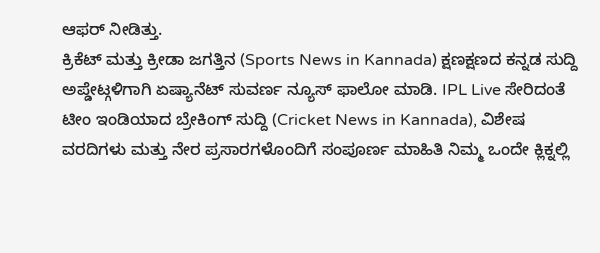ಆಫರ್ ನೀಡಿತ್ತು.
ಕ್ರಿಕೆಟ್ ಮತ್ತು ಕ್ರೀಡಾ ಜಗತ್ತಿನ (Sports News in Kannada) ಕ್ಷಣಕ್ಷಣದ ಕನ್ನಡ ಸುದ್ದಿ ಅಪ್ಡೇಟ್ಗಳಿಗಾಗಿ ಏಷ್ಯಾನೆಟ್ ಸುವರ್ಣ ನ್ಯೂಸ್ ಫಾಲೋ ಮಾಡಿ. IPL Live ಸೇರಿದಂತೆ ಟೀಂ ಇಂಡಿಯಾದ ಬ್ರೇಕಿಂಗ್ ಸುದ್ದಿ (Cricket News in Kannada), ವಿಶೇಷ ವರದಿಗಳು ಮತ್ತು ನೇರ ಪ್ರಸಾರಗಳೊಂದಿಗೆ ಸಂಪೂರ್ಣ ಮಾಹಿತಿ ನಿಮ್ಮ ಒಂದೇ ಕ್ಲಿಕ್ನಲ್ಲಿ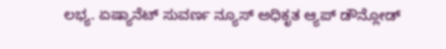ಲಭ್ಯ. ಏಷ್ಯಾನೆಟ್ ಸುವರ್ಣ ನ್ಯೂಸ್ ಅಧಿಕೃತ ಆ್ಯಪ್ ಡೌನ್ಲೋಡ್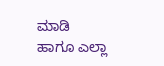ಮಾಡಿ ಹಾಗೂ ಎಲ್ಲಾ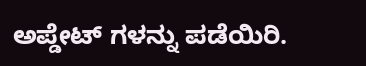ಅಪ್ಡೇಟ್ ಗಳನ್ನು ಪಡೆಯಿರಿ.